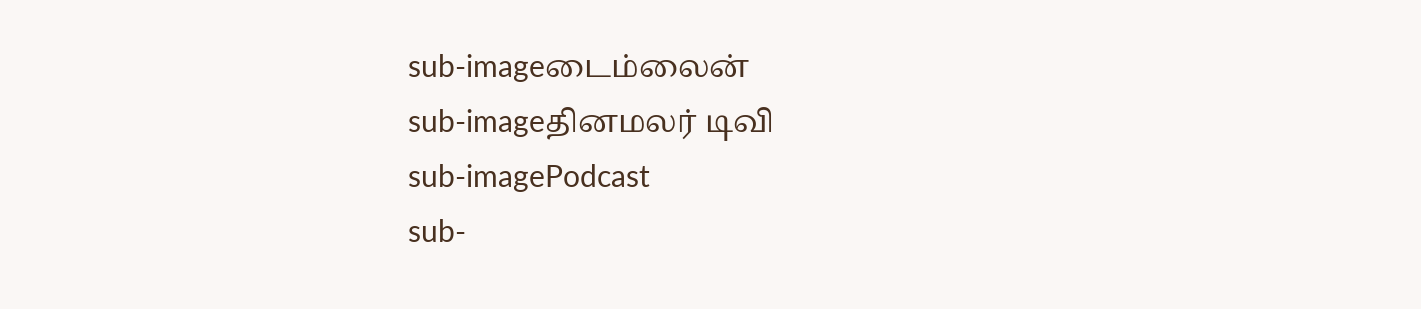sub-imageடைம்லைன்
sub-imageதினமலர் டிவி
sub-imagePodcast
sub-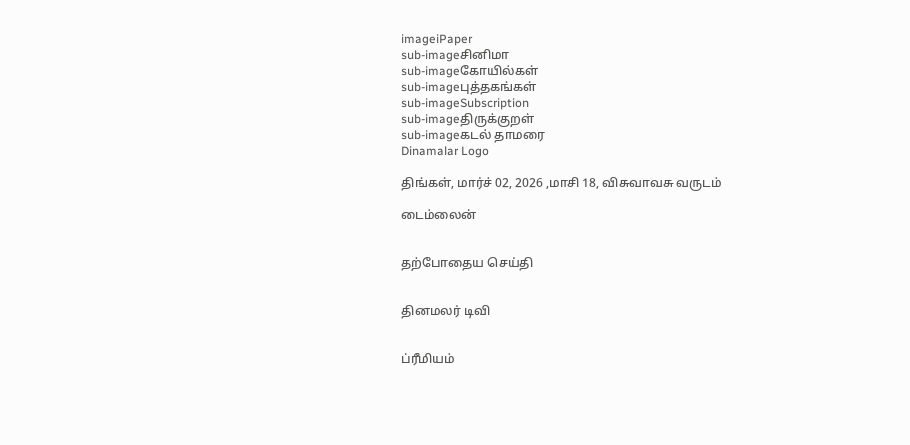imageiPaper
sub-imageசினிமா
sub-imageகோயில்கள்
sub-imageபுத்தகங்கள்
sub-imageSubscription
sub-imageதிருக்குறள்
sub-imageகடல் தாமரை
Dinamalar Logo

திங்கள், மார்ச் 02, 2026 ,மாசி 18, விசுவாவசு வருடம்

டைம்லைன்


தற்போதைய செய்தி


தினமலர் டிவி


ப்ரீமியம்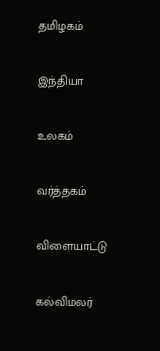தமிழகம்


இந்தியா


உலகம்


வர்த்தகம்


விளையாட்டு


கல்விமலர்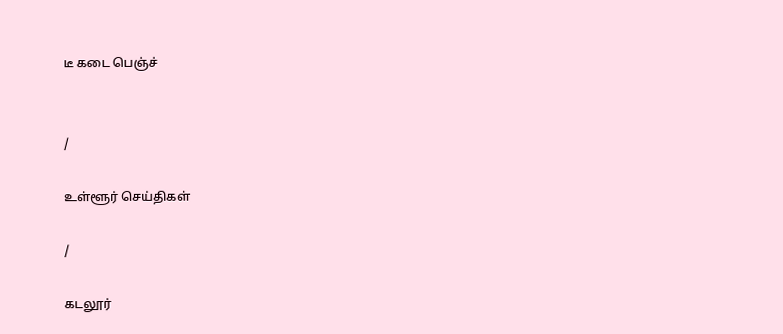டீ கடை பெஞ்ச்


/

உள்ளூர் செய்திகள்

/

கடலூர்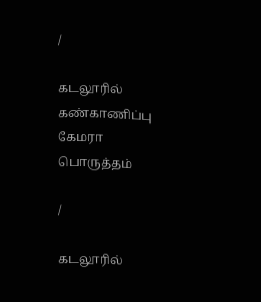/

கடலூரில் கண்காணிப்பு கேமரா பொருத்தம்

/

கடலூரில்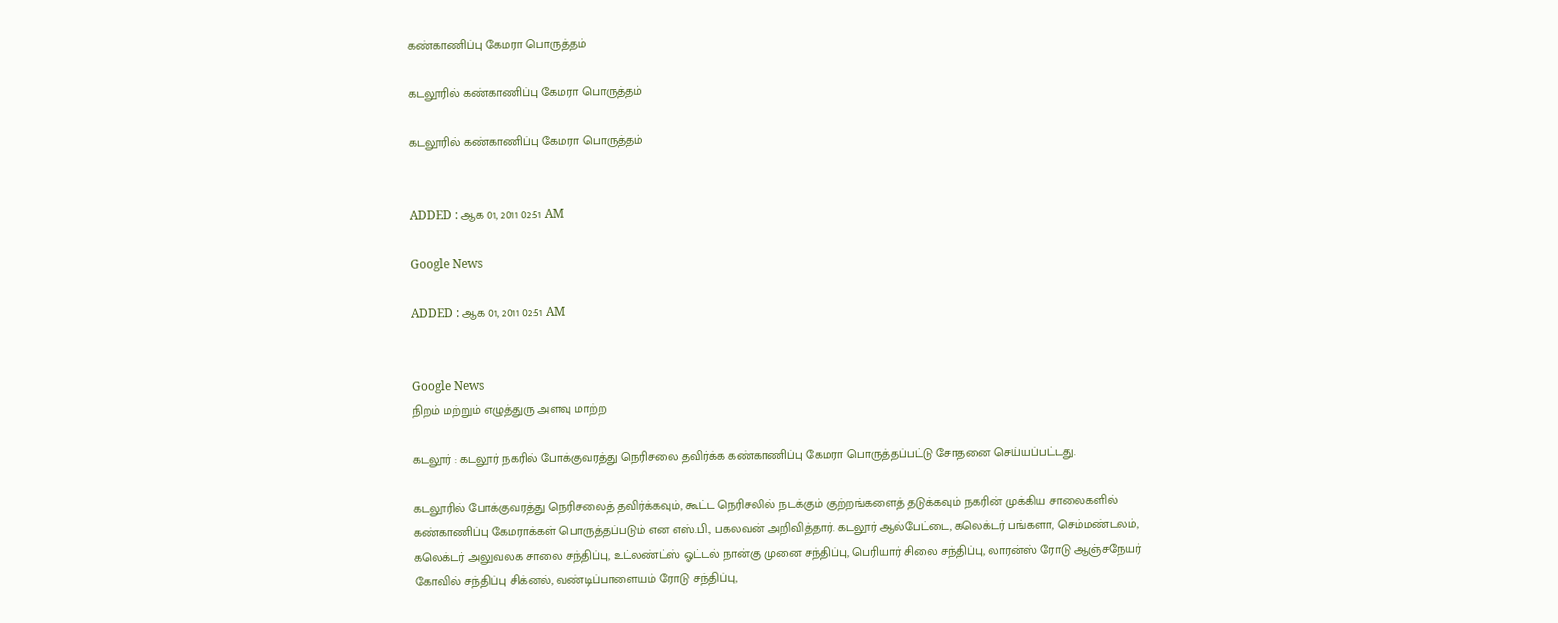கண்காணிப்பு கேமரா பொருத்தம்

கடலூரில் கண்காணிப்பு கேமரா பொருத்தம்

கடலூரில் கண்காணிப்பு கேமரா பொருத்தம்


ADDED : ஆக 01, 2011 02:51 AM

Google News

ADDED : ஆக 01, 2011 02:51 AM


Google News
நிறம் மற்றும் எழுத்துரு அளவு மாற்ற

கடலூர் : கடலூர் நகரில் போக்குவரத்து நெரிசலை தவிர்க்க கண்காணிப்பு கேமரா பொருத்தப்பட்டு சோதனை செய்யப்பட்டது.

கடலூரில் போக்குவரத்து நெரிசலைத் தவிர்க்கவும், கூட்ட நெரிசலில் நடக்கும் குற்றங்களைத் தடுக்கவும் நகரின் முக்கிய சாலைகளில் கண்காணிப்பு கேமராக்கள் பொருத்தப்படும் என எஸ்.பி., பகலவன் அறிவித்தார். கடலூர் ஆல்பேட்டை, கலெக்டர் பங்களா, செம்மண்டலம், கலெக்டர் அலுவலக சாலை சந்திப்பு, உட்லண்ட்ஸ் ஓட்டல் நான்கு முனை சந்திப்பு, பெரியார் சிலை சந்திப்பு, லாரன்ஸ் ரோடு ஆஞ்சநேயர் கோவில் சந்திப்பு சிக்னல், வண்டிப்பாளையம் ரோடு சந்திப்பு,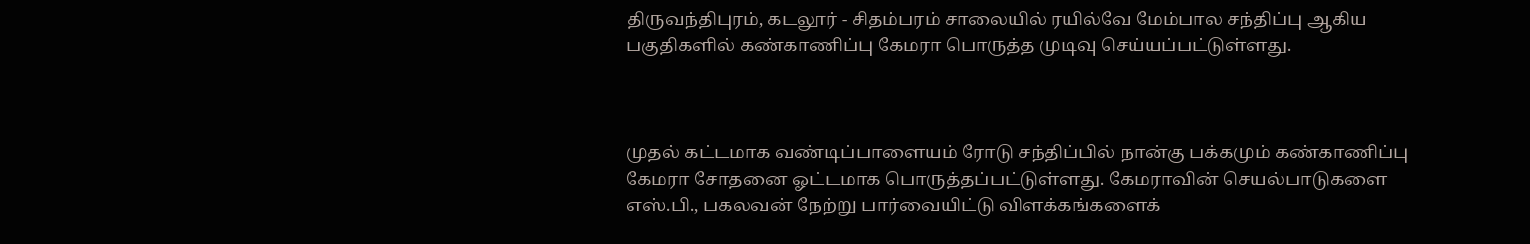திருவந்திபுரம், கடலூர் - சிதம்பரம் சாலையில் ரயில்வே மேம்பால சந்திப்பு ஆகிய பகுதிகளில் கண்காணிப்பு கேமரா பொருத்த முடிவு செய்யப்பட்டுள்ளது.



முதல் கட்டமாக வண்டிப்பாளையம் ரோடு சந்திப்பில் நான்கு பக்கமும் கண்காணிப்பு கேமரா சோதனை ஓட்டமாக பொருத்தப்பட்டுள்ளது. கேமராவின் செயல்பாடுகளை எஸ்.பி., பகலவன் நேற்று பார்வையிட்டு விளக்கங்களைக்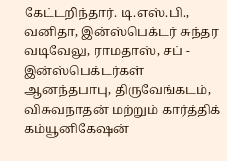கேட்டறிந்தார். டி.எஸ்.பி., வனிதா, இன்ஸ்பெக்டர் சுந்தர வடிவேலு, ராமதாஸ், சப் - இன்ஸ்பெக்டர்கள் ஆனந்தபாபு, திருவேங்கடம், விசுவநாதன் மற்றும் கார்த்திக் கம்யூனிகேஷன்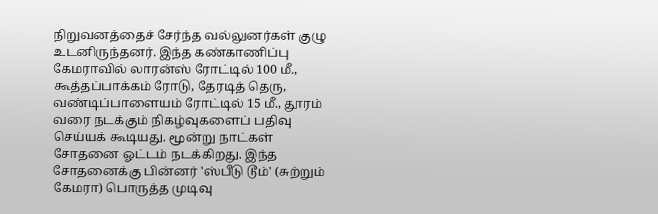நிறுவனத்தைச் சேர்ந்த வல்லுனர்கள் குழு உடனிருந்தனர். இந்த கண்காணிப்பு கேமராவில் லாரன்ஸ் ரோட்டில் 100 மீ., கூத்தப்பாக்கம் ரோடு, தேரடித் தெரு, வண்டிப்பாளையம் ரோட்டில் 15 மீ., தூரம் வரை நடக்கும் நிகழ்வுகளைப் பதிவு செய்யக் கூடியது. மூன்று நாட்கள் சோதனை ஓட்டம் நடக்கிறது. இந்த சோதனைக்கு பின்னர் 'ஸ்பீடு டூம்' (சுற்றும் கேமரா) பொருத்த முடிவு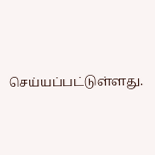செய்யப்பட்டுள்ளது.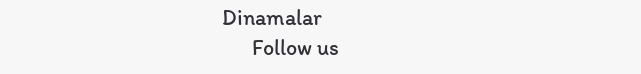Dinamalar
      Follow us